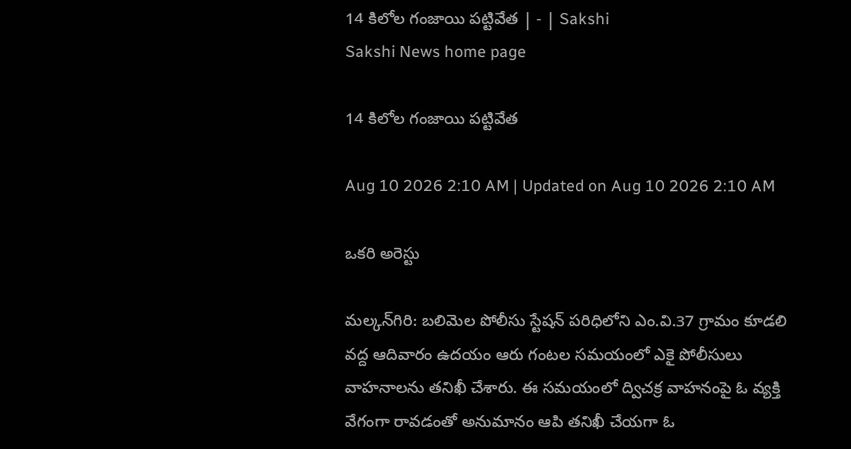14 కిలోల గంజాయి పట్టివేత | - | Sakshi
Sakshi News home page

14 కిలోల గంజాయి పట్టివేత

Aug 10 2026 2:10 AM | Updated on Aug 10 2026 2:10 AM

ఒకరి అరెస్టు

మల్కన్‌గిరి: బలిమెల పోలీసు స్టేషన్‌ పరిధిలోని ఎం.వి.37 గ్రామం కూడలి వద్ద ఆదివారం ఉదయం ఆరు గంటల సమయంలో ఎకై పోలీసులు వాహనాలను తనిఖీ చేశారు. ఈ సమయంలో ద్విచక్ర వాహనంపై ఓ వ్యక్తి వేగంగా రావడంతో అనుమానం ఆపి తనిఖీ చేయగా ఓ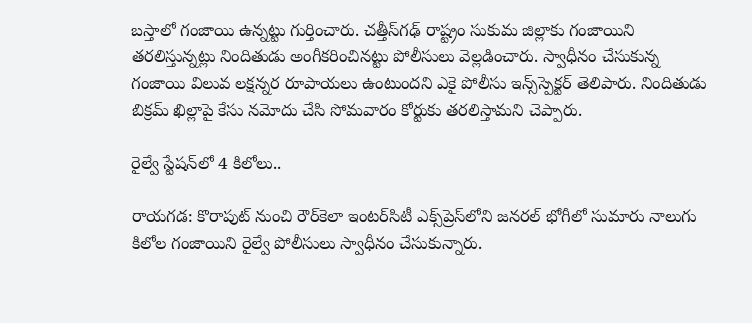బస్తాలో గంజాయి ఉన్నట్టు గుర్తించారు. చత్తీస్‌గఢ్‌ రాష్ట్రం సుకుమ జిల్లాకు గంజాయిని తరలిస్తున్నట్లు నిందితుడు అంగీకరించినట్టు పోలీసులు వెల్లడించారు. స్వాధీనం చేసుకున్న గంజాయి విలువ లక్షన్నర రూపాయలు ఉంటుందని ఎకై పోలీసు ఇన్స్‌స్పెక్టర్‌ తెలిపారు. నిందితుడు బిక్రమ్‌ ఖిల్లాపై కేసు నమోదు చేసి సోమవారం కోర్టుకు తరలిస్తామని చెప్పారు.

రైల్వే స్టేషన్‌లో 4 కిలోలు..

రాయగడ: కొరాపుట్‌ నుంచి రౌర్‌కెలా ఇంటర్‌సిటీ ఎక్స్‌ప్రెస్‌లోని జనరల్‌ భోగీలో సుమారు నాలుగు కిలోల గంజాయిని రైల్వే పోలీసులు స్వాధీనం చేసుకున్నారు.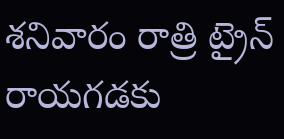శనివారం రాత్రి ట్రైన్‌ రాయగడకు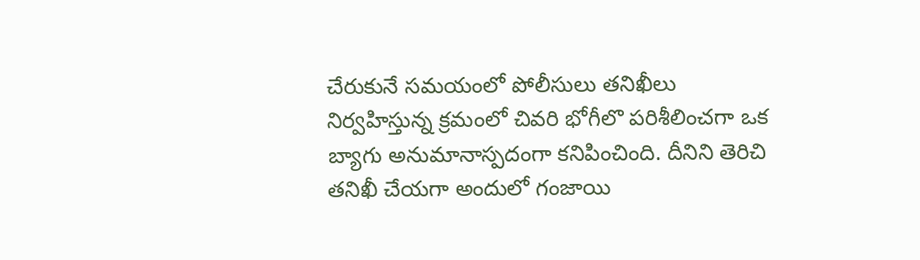చేరుకునే సమయంలో పోలీసులు తనిఖీలు నిర్వహిస్తున్న క్రమంలో చివరి భోగీలొ పరిశీలించగా ఒక బ్యాగు అనుమానాస్పదంగా కనిపించింది. దీనిని తెరిచి తనిఖీ చేయగా అందులో గంజాయి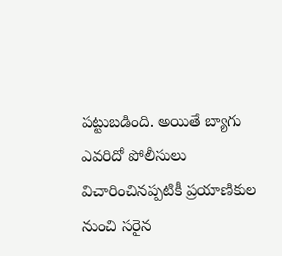పట్టుబడింది. అయితే బ్యాగు ఎవరిదో పోలీసులు విచారించినప్పటికీ ప్రయాణికుల నుంచి సరైన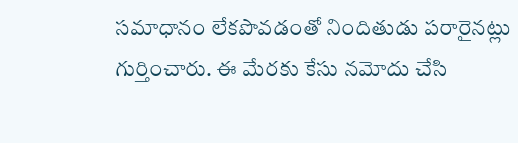సమాధానం లేకపొవడంతో నిందితుడు పరారైనట్లు గుర్తించారు. ఈ మేరకు కేసు నమోదు చేసి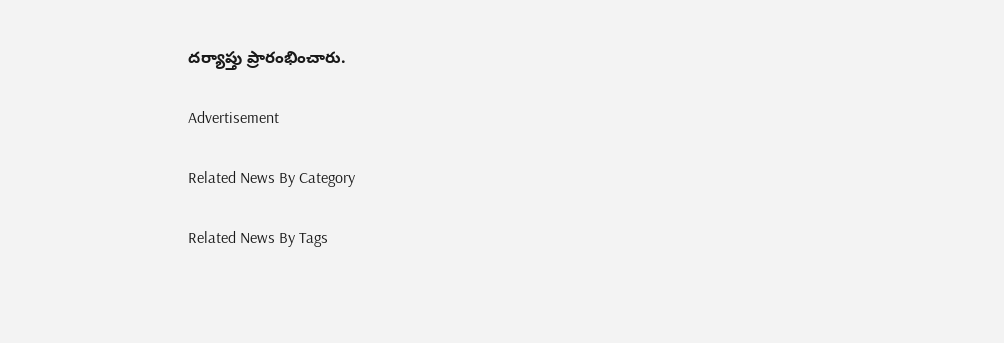దర్యాప్తు ప్రారంభించారు.

Advertisement

Related News By Category

Related News By Tags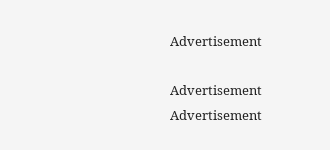Advertisement

Advertisement
Advertisement